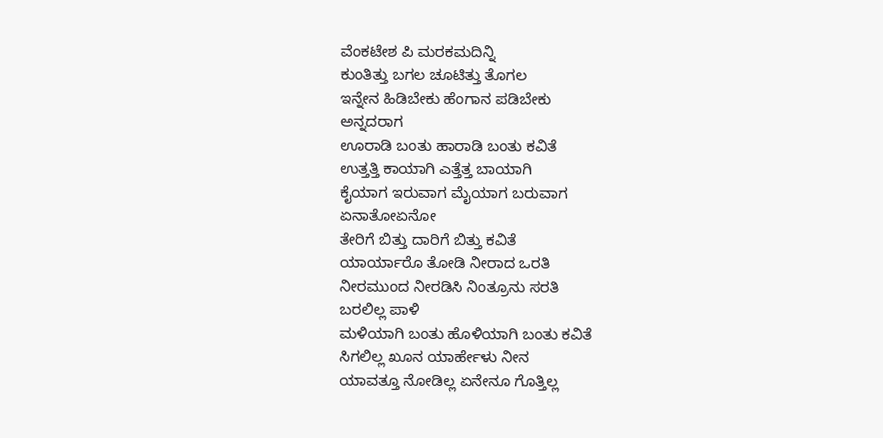ವೆಂಕಟೇಶ ಪಿ ಮರಕಮದಿನ್ನಿ
ಕುಂತಿತ್ತು ಬಗಲ ಚೂಟಿತ್ತು ತೊಗಲ
ಇನ್ನೇನ ಹಿಡಿಬೇಕು ಹೆಂಗಾನ ಪಡಿಬೇಕು
ಅನ್ನದರಾಗ
ಊರಾಡಿ ಬಂತು ಹಾರಾಡಿ ಬಂತು ಕವಿತೆ
ಉತ್ತತ್ತಿ ಕಾಯಾಗಿ ಎತ್ತೆತ್ತ ಬಾಯಾಗಿ
ಕೈಯಾಗ ಇರುವಾಗ ಮೈಯಾಗ ಬರುವಾಗ
ಏನಾತೋಏನೋ
ತೇರಿಗೆ ಬಿತ್ತು ದಾರಿಗೆ ಬಿತ್ತು ಕವಿತೆ
ಯಾರ್ಯಾರೊ ತೋಡಿ ನೀರಾದ ಒರತಿ
ನೀರಮುಂದ ನೀರಡಿಸಿ ನಿಂತ್ರೂನು ಸರತಿ
ಬರಲಿಲ್ಲ ಪಾಳಿ
ಮಳಿಯಾಗಿ ಬಂತು ಹೊಳಿಯಾಗಿ ಬಂತು ಕವಿತೆ
ಸಿಗಲಿಲ್ಲ ಖೂನ ಯಾರ್ಹೇಳು ನೀನ
ಯಾವತ್ತೂ ನೋಡಿಲ್ಲ ಏನೇನೂ ಗೊತ್ತಿಲ್ಲ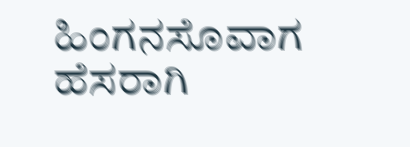ಹಿಂಗನಸೊವಾಗ
ಹೆಸರಾಗಿ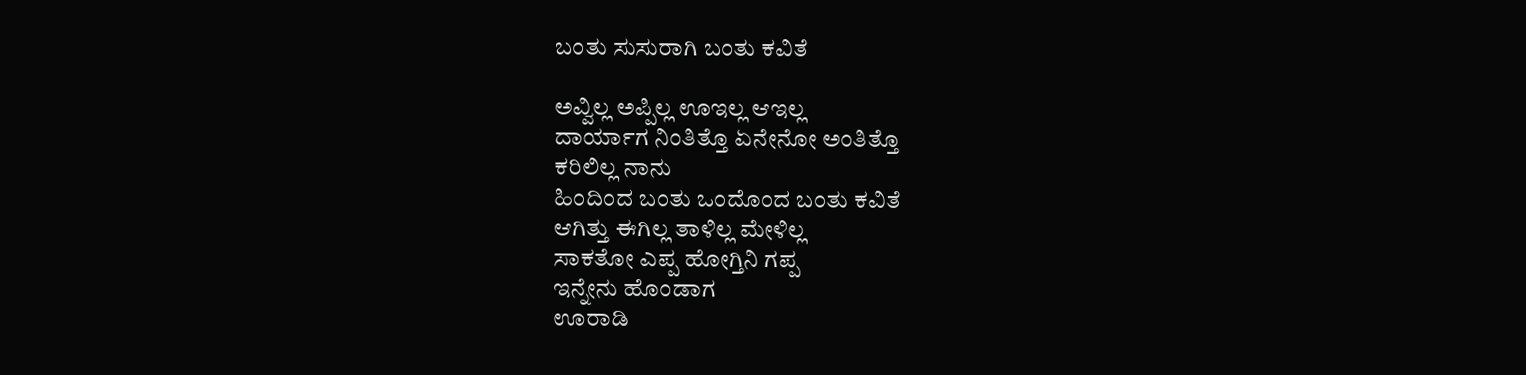ಬಂತು ಸುಸುರಾಗಿ ಬಂತು ಕವಿತೆ

ಅವ್ವಿಲ್ಲ ಅಪ್ಪಿಲ್ಲ ಊಇಲ್ಲ ಆಇಲ್ಲ
ದಾರ್ಯಾಗ ನಿಂತಿತ್ತೊ ಏನೇನೋ ಅಂತಿತ್ತೊ
ಕರಿಲಿಲ್ಲ ನಾನು
ಹಿಂದಿಂದ ಬಂತು ಒಂದೊಂದ ಬಂತು ಕವಿತೆ
ಆಗಿತ್ತು ಈಗಿಲ್ಲ ತಾಳಿಲ್ಲ ಮೇಳಿಲ್ಲ
ಸಾಕತೋ ಎಪ್ಪ ಹೋಗ್ತಿನಿ ಗಪ್ಪ
ಇನ್ನೇನು ಹೊಂಡಾಗ
ಊರಾಡಿ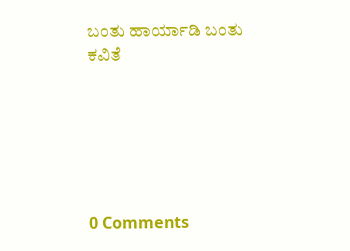ಬಂತು ಹಾರ್ಯಾಡಿ ಬಂತು ಕವಿತೆ






0 Comments